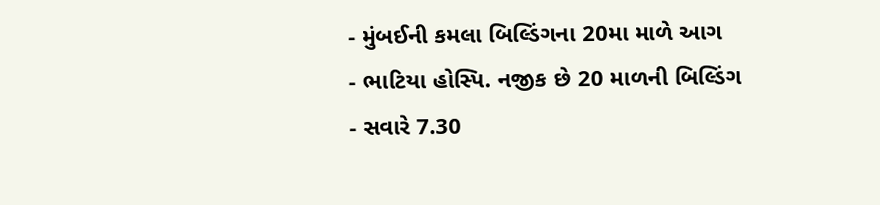- મુંબઈની કમલા બિલ્ડિંગના 20મા માળે આગ
- ભાટિયા હોસ્પિ. નજીક છે 20 માળની બિલ્ડિંગ
- સવારે 7.30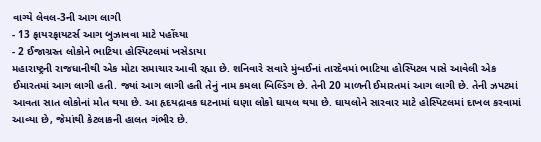વાગ્યે લેવલ-3ની આગ લાગી
- 13 ફાયરફાયટર્સ આગ બુઝાવવા માટે પહોંચ્યા
- 2 ઈજાગ્રસ્ત લોકોને ભાટિયા હોસ્પિટલમાં ખસેડાયા
મહારાષ્ટ્રની રાજધાનીથી એક મોટા સમાચાર આવી રહ્યા છે. શનિવારે સવારે મુંબઈનાં તારદેવમાં ભાટિયા હોસ્પિટલ પાસે આવેલી એક ઈમારતમાં આગ લાગી હતી. જ્યાં આગ લાગી હતી તેનું નામ કમલા બિલ્ડિંગ છે. તેની 20 માળની ઈમારતમાં આગ લાગી છે. તેની ઝપટમાં આવતા સાત લોકોનાં મોત થયા છે. આ હૃદયદ્રાવક ઘટનામાં ઘણા લોકો ઘાયલ થયા છે. ઘાયલોને સારવાર માટે હોસ્પિટલમાં દાખલ કરવામાં આવ્યા છે, જેમાંથી કેટલાકની હાલત ગંભીર છે.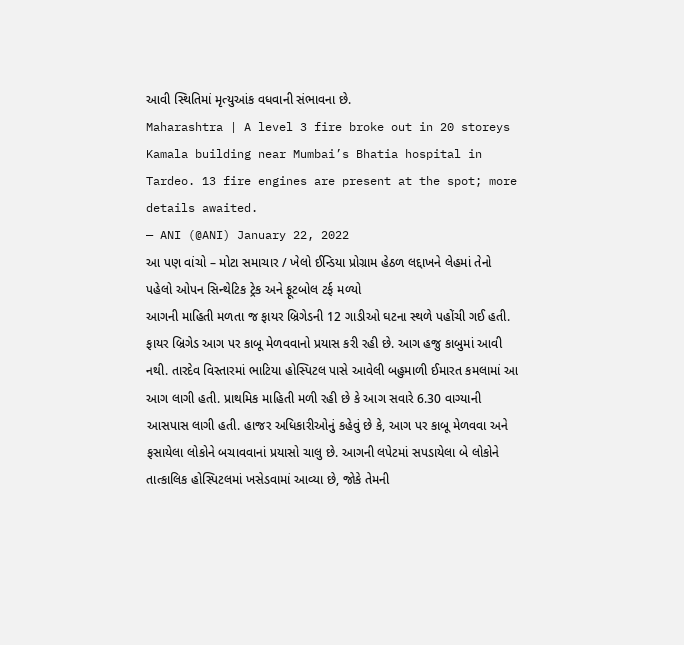આવી સ્થિતિમાં મૃત્યુઆંક વધવાની સંભાવના છે.
Maharashtra | A level 3 fire broke out in 20 storeys Kamala building near Mumbai’s Bhatia hospital in Tardeo. 13 fire engines are present at the spot; more details awaited.
— ANI (@ANI) January 22, 2022
આ પણ વાંચો – મોટા સમાચાર / ખેલો ઈન્ડિયા પ્રોગ્રામ હેઠળ લદ્દાખને લેહમાં તેનો પહેલો ઓપન સિન્થેટિક ટ્રેક અને ફૂટબોલ ટર્ફ મળ્યો
આગની માહિતી મળતા જ ફાયર બ્રિગેડની 12 ગાડીઓ ઘટના સ્થળે પહોંચી ગઈ હતી. ફાયર બ્રિગેડ આગ પર કાબૂ મેળવવાનો પ્રયાસ કરી રહી છે. આગ હજુ કાબુમાં આવી નથી. તારદેવ વિસ્તારમાં ભાટિયા હોસ્પિટલ પાસે આવેલી બહુમાળી ઈમારત કમલામાં આ આગ લાગી હતી. પ્રાથમિક માહિતી મળી રહી છે કે આગ સવારે 6.30 વાગ્યાની આસપાસ લાગી હતી. હાજર અધિકારીઓનું કહેવું છે કે, આગ પર કાબૂ મેળવવા અને ફસાયેલા લોકોને બચાવવાનાં પ્રયાસો ચાલુ છે. આગની લપેટમાં સપડાયેલા બે લોકોને તાત્કાલિક હોસ્પિટલમાં ખસેડવામાં આવ્યા છે, જોકે તેમની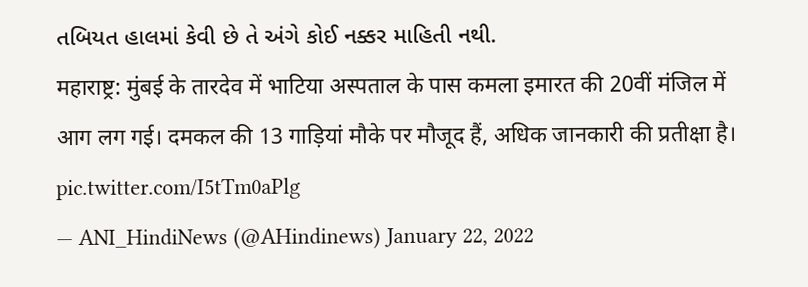તબિયત હાલમાં કેવી છે તે અંગે કોઈ નક્કર માહિતી નથી.
महाराष्ट्र: मुंबई के तारदेव में भाटिया अस्पताल के पास कमला इमारत की 20वीं मंजिल में आग लग गई। दमकल की 13 गाड़ियां मौके पर मौजूद हैं, अधिक जानकारी की प्रतीक्षा है। pic.twitter.com/I5tTm0aPlg
— ANI_HindiNews (@AHindinews) January 22, 2022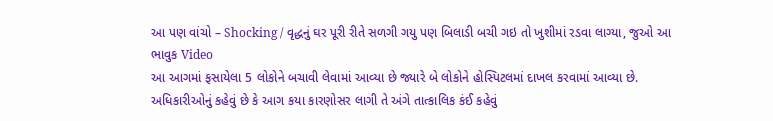આ પણ વાંચો – Shocking / વૃદ્ધનું ઘર પૂરી રીતે સળગી ગયુ પણ બિલાડી બચી ગઇ તો ખુશીમાં રડવા લાગ્યા, જુઓ આ ભાવુક Video
આ આગમાં ફસાયેલા 5 લોકોને બચાવી લેવામાં આવ્યા છે જ્યારે બે લોકોને હોસ્પિટલમાં દાખલ કરવામાં આવ્યા છે. અધિકારીઓનું કહેવું છે કે આગ કયા કારણોસર લાગી તે અંગે તાત્કાલિક કંઈ કહેવું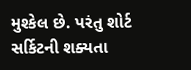મુશ્કેલ છે. પરંતુ શોર્ટ સર્કિટની શક્યતા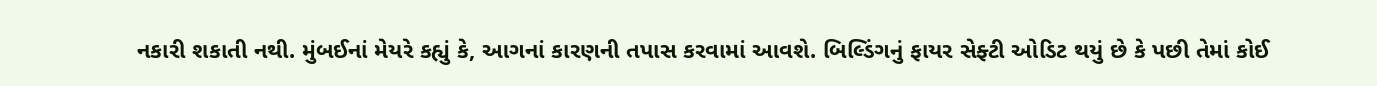નકારી શકાતી નથી. મુંબઈનાં મેયરે કહ્યું કે, આગનાં કારણની તપાસ કરવામાં આવશે. બિલ્ડિંગનું ફાયર સેફ્ટી ઓડિટ થયું છે કે પછી તેમાં કોઈ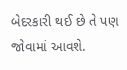બેદરકારી થઈ છે તે પણ જોવામાં આવશે.